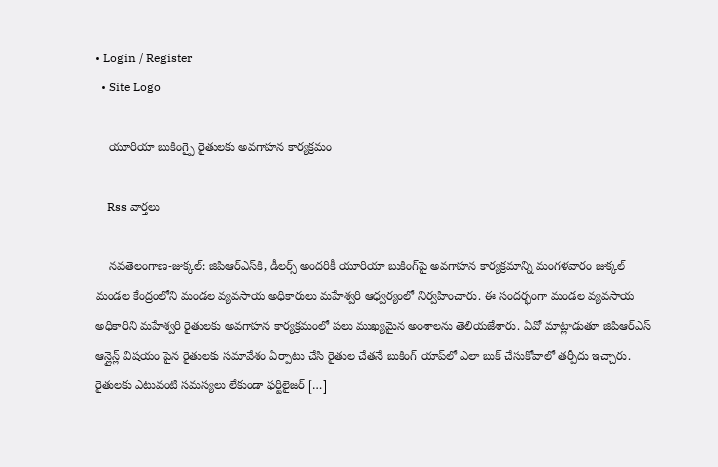• Login / Register
  • Site Logo

    యూరియా బుకింగ్పై రైతులకు అవగాహన కార్యక్రమం

    Rss వార్తలు

    నవతెలంగాణ-జుక్కల్: జిపిఆర్ఎస్‌కి, డీలర్స్ అందరికీ యూరియా బుకింగ్‌పై అవ‌గాహ‌న కార్య‌క్ర‌మాన్ని మంగళవారం జుక్కల్ మండల కేంద్రంలోని మండల వ్యవసాయ అధికారులు మహేశ్వరి ఆధ్వర్యంలో నిర్వ‌హించారు. ఈ సందర్భంగా మండల వ్యవసాయ అధికారిని మహేశ్వరి రైతులకు అవగాహన కార్యక్రమంలో పలు ముఖ్యమైన అంశాలను తెలియజేశారు. ఏవో మాట్లాడుతూ జిపిఆర్ఎస్ ఆన్లైన్ల్ విషయం పైన రైతులకు సమావేశం ఏర్పాటు చేసి రైతుల చేతనే బుకింగ్ యాప్‌లో ఎలా బుక్ చేసుకోవాలో త‌ర్పీదు ఇచ్చారు. రైతులకు ఎటువంటి సమస్యలు లేకుండా ఫర్టిలైజర్ […]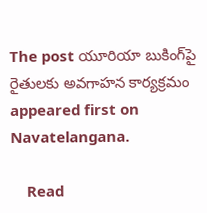The post యూరియా బుకింగ్‌పై రైతుల‌కు అవ‌గాహ‌న కార్య‌క్ర‌మం appeared first on Navatelangana.

    Read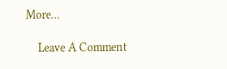More...

    Leave A Comment